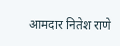आमदार नितेश राणे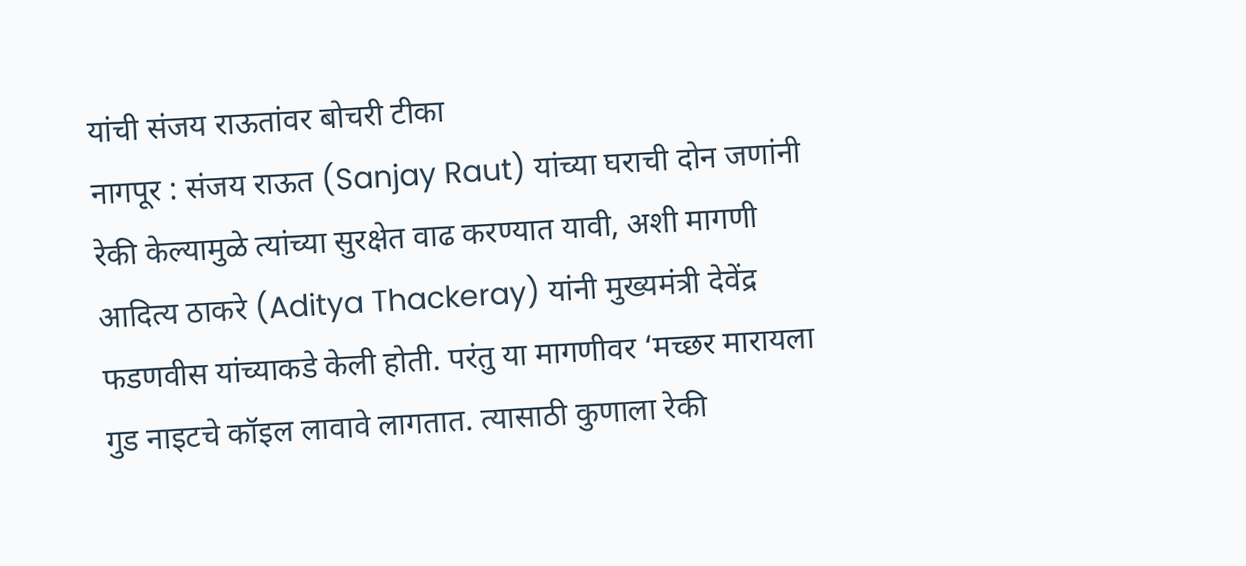यांची संजय राऊतांवर बोचरी टीका
नागपूर : संजय राऊत (Sanjay Raut) यांच्या घराची दोन जणांनी रेकी केल्यामुळे त्यांच्या सुरक्षेत वाढ करण्यात यावी, अशी मागणी आदित्य ठाकरे (Aditya Thackeray) यांनी मुख्यमंत्री देवेंद्र फडणवीस यांच्याकडे केली होती. परंतु या मागणीवर ‘मच्छर मारायला गुड नाइटचे कॉइल लावावे लागतात. त्यासाठी कुणाला रेकी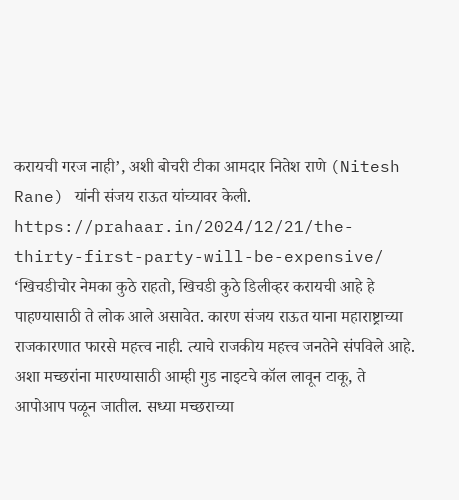करायची गरज नाही’, अशी बोचरी टीका आमदार नितेश राणे (Nitesh Rane) यांनी संजय राऊत यांच्यावर केली.
https://prahaar.in/2024/12/21/the-thirty-first-party-will-be-expensive/
‘खिचडीचोर नेमका कुठे राहतो, खिचडी कुठे डिलीव्हर करायची आहे हे पाहण्यासाठी ते लोक आले असावेत. कारण संजय राऊत याना महाराष्ट्राच्या राजकारणात फारसे महत्त्व नाही. त्याचे राजकीय महत्त्व जनतेने संपविले आहे. अशा मच्छरांना मारण्यासाठी आम्ही गुड नाइटचे कॉल लावून टाकू, ते आपोआप पळून जातील. सध्या मच्छराच्या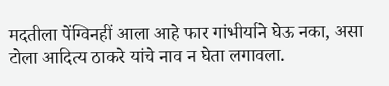मदतीला पेंग्विनहीं आला आहे फार गांभीर्याने घेऊ नका, असा टोला आदित्य ठाकरे यांचे नाव न घेता लगावला.